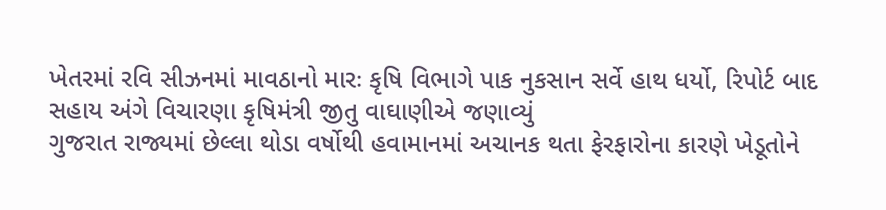ખેતરમાં રવિ સીઝનમાં માવઠાનો મારઃ કૃષિ વિભાગે પાક નુકસાન સર્વે હાથ ધર્યો, રિપોર્ટ બાદ સહાય અંગે વિચારણા કૃષિમંત્રી જીતુ વાઘાણીએ જણાવ્યું
ગુજરાત રાજ્યમાં છેલ્લા થોડા વર્ષોથી હવામાનમાં અચાનક થતા ફેરફારોના કારણે ખેડૂતોને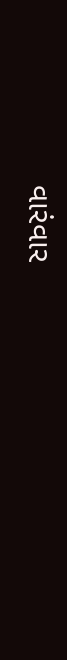વારંવાર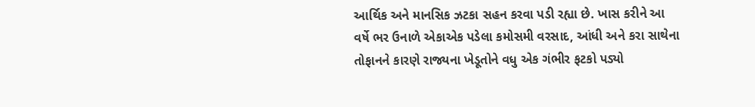આર્થિક અને માનસિક ઝટકા સહન કરવા પડી રહ્યા છે. ખાસ કરીને આ વર્ષે ભર ઉનાળે એકાએક પડેલા કમોસમી વરસાદ, આંધી અને કરા સાથેના તોફાનને કારણે રાજ્યના ખેડૂતોને વધુ એક ગંભીર ફટકો પડ્યો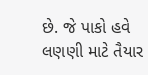છે. જે પાકો હવે લણણી માટે તૈયાર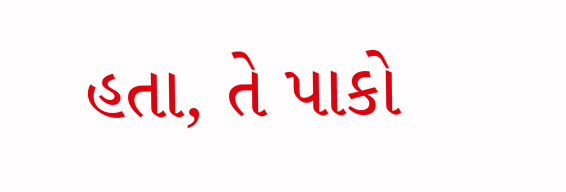હતા, તે પાકો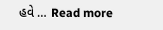હવે … Read more